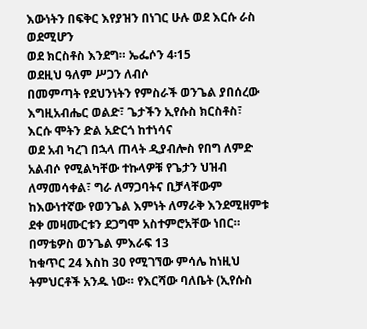እውነትን በፍቅር እየያዝን በነገር ሁሉ ወደ እርሱ ራስ ወደሚሆን
ወደ ክርስቶስ እንደግ። ኤፌሶን 4፡15
ወደዚህ ዓለም ሥጋን ለብሶ
በመምጣት የደህንነትን የምስራች ወንጌል ያበሰረው እግዚአብሔር ወልድ፣ ጌታችን ኢየሱስ ክርስቶስ፣ እርሱ ሞትን ድል አድርጎ ከተነሳና
ወደ አብ ካረገ በኋላ ጠላት ዲያብሎስ የበግ ለምድ አልብሶ የሚልካቸው ተኩላዎቹ የጌታን ህዝብ ለማመሳቀል፣ ግራ ለማጋባትና ቢቻላቸውም
ከእውነተኛው የወንጌል እምነት ለማራቅ እንደሚዘምቱ ደቀ መዛሙርቱን ደጋግሞ አስተምሮአቸው ነበር። በማቴዎስ ወንጌል ምእራፍ 13
ከቁጥር 24 እስከ 30 የሚገኘው ምሳሌ ከነዚህ ትምህርቶች አንዱ ነው። የእርሻው ባለቤት (ኢየሱስ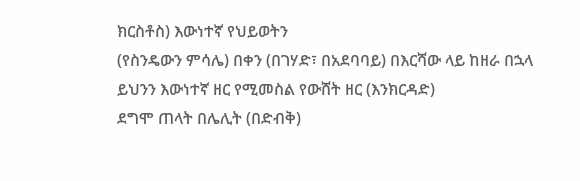ክርስቶስ) እውነተኛ የህይወትን
(የስንዴውን ምሳሌ) በቀን (በገሃድ፣ በአደባባይ) በእርሻው ላይ ከዘራ በኋላ ይህንን እውነተኛ ዘር የሚመስል የውሸት ዘር (እንክርዳድ)
ደግሞ ጠላት በሌሊት (በድብቅ)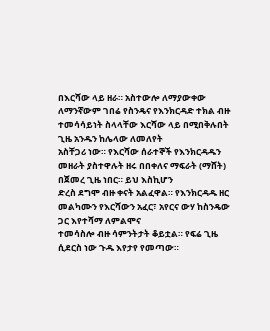በእርሻው ላይ ዘራ። አስተውሎ ለማያውቀው
ለማንኛውም ገበሬ የስንዴና የእንክርዳድ ተክል ብዙ ተመሳሳይነት ስላላቸው እርሻው ላይ በሚበቅሉበት ጊዜ አንዱን ከሌላው ለመለየት
አስቸጋሪ ነው። የእርሻው ሰራተኞች የእንክርዳዱን መዘራት ያስተዋሉት ዘሩ በበቀለና ማፍራት (ማሸት) በጀመረ ጊዜ ነበር። ይህ እስኪሆን
ድረስ ደግሞ ብዙ ቀናት አልፈዋል። የእንክርዳዱ ዘር መልካሙን የእርሻውን አፈር፣ አየርና ውሃ ከስንዴው ጋር እየተሻማ ለምልሞና
ተመሳስሎ ብዙ ሳምንትታት ቆይቷል። የፍሬ ጊዜ ሲደርስ ነው ጉዱ እየታየ የመጣው።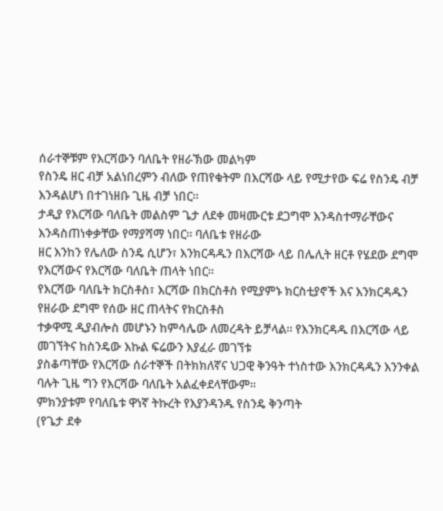ሰራተኞቹም የእርሻውን ባለቤት የዘራኽው መልካም
የስንዴ ዘር ብቻ አልነበረምን ብለው የጠየቁትም በእርሻው ላይ የሚታየው ፍሬ የስንዴ ብቻ እንዳልሆነ በተገነዘቡ ጊዜ ብቻ ነበር።
ታዲያ የእርሻው ባለቤት መልስም ጌታ ለደቀ መዛሙርቱ ደጋግሞ እንዳስተማራቸውና እንዳስጠነቀቃቸው የማያሻማ ነበር። ባለቤቱ የዘራው
ዘር እንከን የሌለው ስንዴ ሲሆን፣ እንክርዳዱን በእርሻው ላይ በሌሊት ዘርቶ የሄደው ደግሞ የእርሻውና የእርሻው ባለቤት ጠላት ነበር።
የእርሻው ባለቤት ክርስቶስ፣ እርሻው በክርስቶስ የሚያምኑ ክርስቲያኖች እና እንክርዳዱን የዘራው ደግሞ የሰው ዘር ጠላትና የክርስቶስ
ተቃዋሚ ዲያብሎስ መሆኑን ከምሳሌው ለመረዳት ይቻላል። የእንክርዳዱ በእርሻው ላይ መገኘትና ከስንዴው እኩል ፍሬውን እያፈራ መገኘቱ
ያስቆጣቸው የእርሻው ሰራተኞች በትክክለኛና ህጋዊ ቅንዓት ተነስተው እንክርዳዱን እንንቀል ባሉት ጊዜ ግን የእርሻው ባለቤት አልፈቀደላቸውም።
ምክንያቱም የባለቤቱ ዋነኛ ትኩረት የእያንዳንዱ የስንዴ ቅንጣት
(የጌታ ደቀ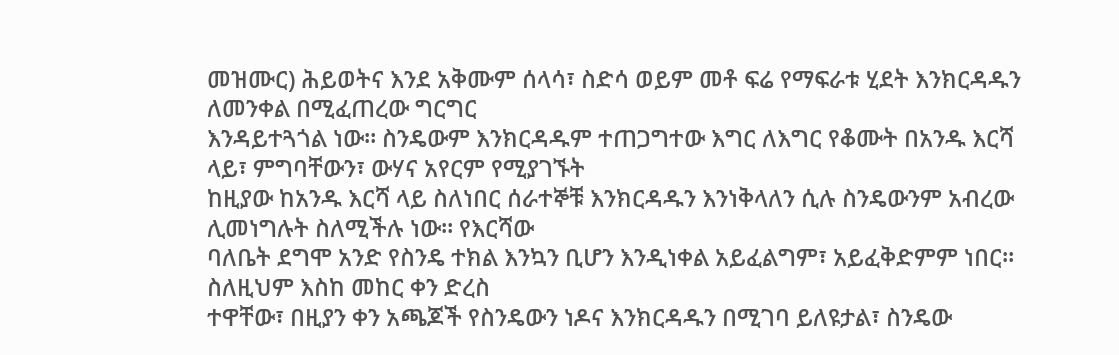መዝሙር) ሕይወትና እንደ አቅሙም ሰላሳ፣ ስድሳ ወይም መቶ ፍሬ የማፍራቱ ሂደት እንክርዳዱን ለመንቀል በሚፈጠረው ግርግር
እንዳይተጓጎል ነው። ስንዴውም እንክርዳዱም ተጠጋግተው እግር ለእግር የቆሙት በአንዱ እርሻ ላይ፣ ምግባቸውን፣ ውሃና አየርም የሚያገኙት
ከዚያው ከአንዱ እርሻ ላይ ስለነበር ሰራተኞቹ እንክርዳዱን እንነቅላለን ሲሉ ስንዴውንም አብረው ሊመነግሉት ስለሚችሉ ነው። የእርሻው
ባለቤት ደግሞ አንድ የስንዴ ተክል እንኳን ቢሆን እንዲነቀል አይፈልግም፣ አይፈቅድምም ነበር። ስለዚህም እስከ መከር ቀን ድረስ
ተዋቸው፣ በዚያን ቀን አጫጆች የስንዴውን ነዶና እንክርዳዱን በሚገባ ይለዩታል፣ ስንዴው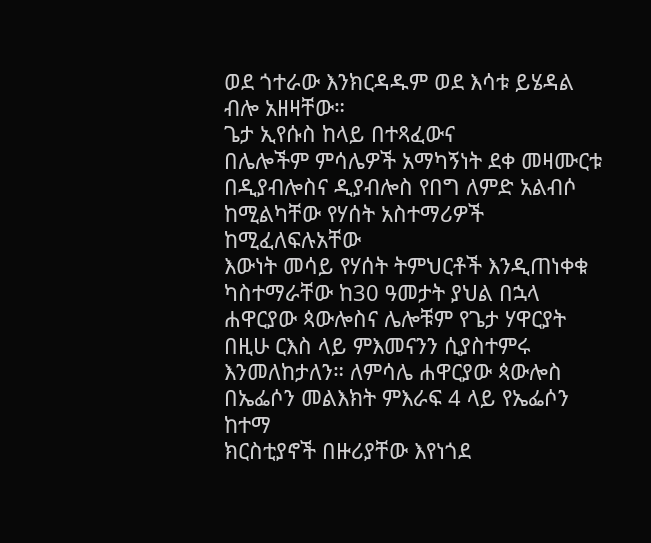ወደ ጎተራው እንክርዳዱም ወደ እሳቱ ይሄዳል
ብሎ አዘዛቸው።
ጌታ ኢየሱስ ከላይ በተጻፈውና
በሌሎችም ምሳሌዎች አማካኝነት ደቀ መዛሙርቱ በዲያብሎስና ዲያብሎስ የበግ ለምድ አልብሶ ከሚልካቸው የሃሰት አስተማሪዎች ከሚፈለፍሉአቸው
እውነት መሳይ የሃሰት ትምህርቶች እንዲጠነቀቁ ካስተማራቸው ከ30 ዓመታት ያህል በኋላ ሐዋርያው ጳውሎስና ሌሎቹም የጌታ ሃዋርያት
በዚሁ ርእስ ላይ ምእመናንን ሲያስተምሩ እንመለከታለን። ለምሳሌ ሐዋርያው ጳውሎስ በኤፌሶን መልእክት ምእራፍ 4 ላይ የኤፌሶን ከተማ
ክርስቲያኖች በዙሪያቸው እየነጎደ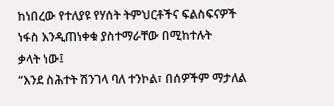ከነበረው የተለያዩ የሃሰት ትምህርቶችና ፍልስፍናዎች ነፋስ እንዲጠነቀቁ ያስተማራቸው በሚከተሉት
ቃላት ነው፤
“እንደ ስሕተት ሽንገላ ባለ ተንኮል፣ በሰዎችም ማታለል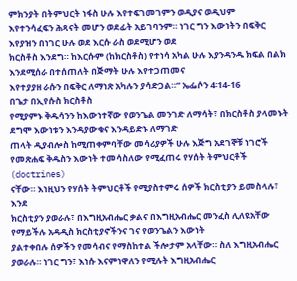ምክንያት በትምህርት ነፋስ ሁሉ እየተፍገመገምን ወዲያና ወዲህም
እየተንሳፈፍን ሕጻናት መሆን ወደፊት አይገባንም። ነገር ግን እውነትን በፍቅር እየያዝን በነገር ሁሉ ወደ እርሱ ራስ ወደሚሆን ወደ
ክርስቶስ እንደግ። ከእርሱም (ከክርስቶስ) የተነሳ አካል ሁሉ እያንዳንዱ ክፍል በልክ እንደሚሰራ በተሰጠለት በጅማት ሁሉ እየተጋጠመና
እየተያያዘ ራሱን በፍቅር ለማነጽ አካሉን ያሳድጋል።” ኤፌሶን 4፡14-16
በጌታ በኢየሱስ ክርስቶስ
የሚያምኑ ቅዱሳንን ከእውነተኛው የወንጌል መንገድ ለማሳት፣ በክርስቶስ ያላመኑት ደግሞ እውነቱን እንዳያውቁና እንዳይድኑ ለማገድ
ጠላት ዲያብሎስ ከሚጠቀምባቸው መሳሪያዎች ሁሉ እጅግ አደገኞቹ ነገሮች የመጽሐፍ ቅዱስን እውነት ተመሳስለው የሚፈጠሩ የሃሰት ትምህርቶች
(doctrines)
ናቸው። እነዚህን የሃሰት ትምህርቶች የሚያስተምሩ ሰዎች ክርስቲያን ይመስላሉ፣ እንደ
ክርስቲያን ያወራሉ፣ በእግዚአብሔር ቃልና በእግዚአብሔር መንፈስ ሊለዩአቸው የማይችሉ አዳዲስ ክርስቲያኖችንና ገና የወንጌልን እውነት
ያልተቀበሉ ሰዎችን የመሳብና የማስከተል ችሎታም አላቸው። ስለ እግዚአብሔር ያወራሉ። ነገር ግን፣ እነሱ እናምነዋለን የሚሉት እግዚአብሔር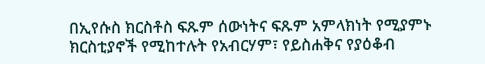በኢየሱስ ክርስቶስ ፍጹም ሰውነትና ፍጹም አምላክነት የሚያምኑ ክርስቲያኖች የሚከተሉት የአብርሃም፣ የይስሐቅና የያዕቆብ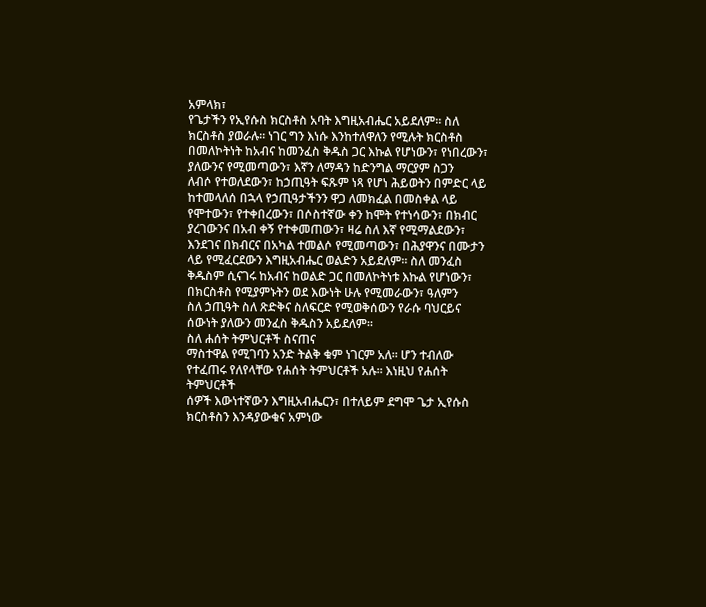አምላክ፣
የጌታችን የኢየሱስ ክርስቶስ አባት እግዚአብሔር አይደለም። ስለ ክርስቶስ ያወራሉ። ነገር ግን እነሱ እንከተለዋለን የሚሉት ክርስቶስ
በመለኮትነት ከአብና ከመንፈስ ቅዱስ ጋር እኩል የሆነውን፣ የነበረውን፣ ያለውንና የሚመጣውን፣ እኛን ለማዳን ከድንግል ማርያም ስጋን
ለብሶ የተወለደውን፣ ከኃጢዓት ፍጹም ነጻ የሆነ ሕይወትን በምድር ላይ ከተመላለሰ በኋላ የኃጢዓታችንን ዋጋ ለመክፈል በመስቀል ላይ
የሞተውን፣ የተቀበረውን፣ በሶስተኛው ቀን ከሞት የተነሳውን፣ በክብር ያረገውንና በአብ ቀኝ የተቀመጠውን፣ ዛሬ ስለ እኛ የሚማልደውን፣
እንደገና በክብርና በአካል ተመልሶ የሚመጣውን፣ በሕያዋንና በሙታን ላይ የሚፈርደውን እግዚአብሔር ወልድን አይደለም። ስለ መንፈስ
ቅዱስም ሲናገሩ ከአብና ከወልድ ጋር በመለኮትነቱ እኩል የሆነውን፣ በክርስቶስ የሚያምኑትን ወደ እውነት ሁሉ የሚመራውን፣ ዓለምን
ስለ ኃጢዓት ስለ ጽድቅና ስለፍርድ የሚወቅሰውን የራሱ ባህርይና ሰውነት ያለውን መንፈስ ቅዱስን አይደለም።
ስለ ሐሰት ትምህርቶች ስናጠና
ማስተዋል የሚገባን አንድ ትልቅ ቁም ነገርም አለ። ሆን ተብለው የተፈጠሩ የለየላቸው የሐሰት ትምህርቶች አሉ። እነዚህ የሐሰት ትምህርቶች
ሰዎች እውነተኛውን እግዚአብሔርን፣ በተለይም ደግሞ ጌታ ኢየሱስ ክርስቶስን እንዳያውቁና አምነው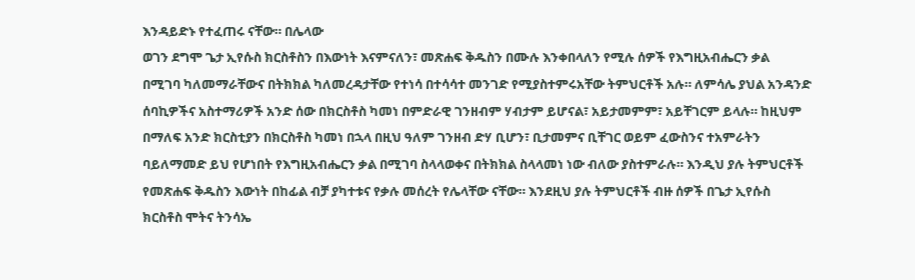እንዳይድኑ የተፈጠሩ ናቸው። በሌላው
ወገን ደግሞ ጌታ ኢየሱስ ክርስቶስን በእውነት እናምናለን፣ መጽሐፍ ቅዱስን በሙሉ እንቀበላለን የሚሉ ሰዎች የእግዚአብሔርን ቃል
በሚገባ ካለመማራቸውና በትክክል ካለመረዳታቸው የተነሳ በተሳሳተ መንገድ የሚያስተምሩአቸው ትምህርቶች አሉ። ለምሳሌ ያህል አንዳንድ
ሰባኪዎችና አስተማሪዎች አንድ ሰው በክርስቶስ ካመነ በምድራዊ ገንዘብም ሃብታም ይሆናል፣ አይታመምም፣ አይቸገርም ይላሉ። ከዚህም
በማለፍ አንድ ክርስቲያን በክርስቶስ ካመነ በኋላ በዚህ ዓለም ገንዘብ ድሃ ቢሆን፣ ቢታመምና ቢቸገር ወይም ፈውስንና ተአምራትን
ባይለማመድ ይህ የሆነበት የእግዚአብሔርን ቃል በሚገባ ስላላወቀና በትክክል ስላላመነ ነው ብለው ያስተምራሉ። እንዲህ ያሉ ትምህርቶች
የመጽሐፍ ቅዱስን እውነት በከፊል ብቻ ያካተቱና የቃሉ መሰረት የሌላቸው ናቸው። እንደዚህ ያሉ ትምህርቶች ብዙ ሰዎች በጌታ ኢየሱስ
ክርስቶስ ሞትና ትንሳኤ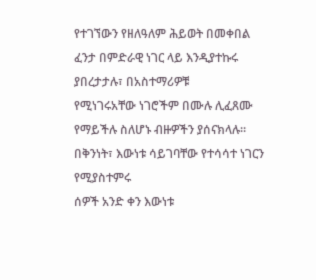የተገኘውን የዘለዓለም ሕይወት በመቀበል ፈንታ በምድራዊ ነገር ላይ እንዲያተኩሩ ያበረታታሉ፣ በአስተማሪዎቹ
የሚነገሩአቸው ነገሮችም በሙሉ ሊፈጸሙ የማይችሉ ስለሆኑ ብዙዎችን ያሰናክላሉ። በቅንነት፣ እውነቱ ሳይገባቸው የተሳሳተ ነገርን የሚያስተምሩ
ሰዎች አንድ ቀን እውነቱ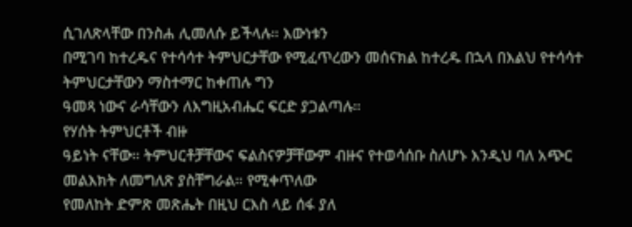ሲገለጽላቸው በንስሐ ሊመለሱ ይችላሉ። እውነቱን
በሚገባ ከተረዱና የተሳሳተ ትምህርታቸው የሚፈጥረውን መሰናክል ከተረዱ በኋላ በእልህ የተሳሳተ ትምህርታቸውን ማስተማር ከቀጠሉ ግን
ዓመጻ ነውና ራሳቸውን ለእግዚአብሔር ፍርድ ያጋልጣሉ።
የሃሰት ትምህርቶች ብዙ
ዓይነት ናቸው። ትምህርቶቻቸውና ፍልስናዎቻቸውም ብዙና የተወሳሰቡ ስለሆኑ እንዲህ ባለ አጭር መልእክት ለመግለጽ ያስቸግራል። የሚቀጥለው
የመለከት ድምጽ መጽሔት በዚህ ርእስ ላይ ሰፋ ያለ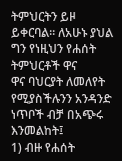ትምህርትን ይዞ ይቀርባል። ለአሁኑ ያህል ግን የነዚህን የሐሰት ትምህርቶች ዋና
ዋና ባህርያት ለመለየት የሚያስችሉንን አንዳንድ ነጥቦች ብቻ በአጭሩ እንመልከት፤
1) ብዙ የሐሰት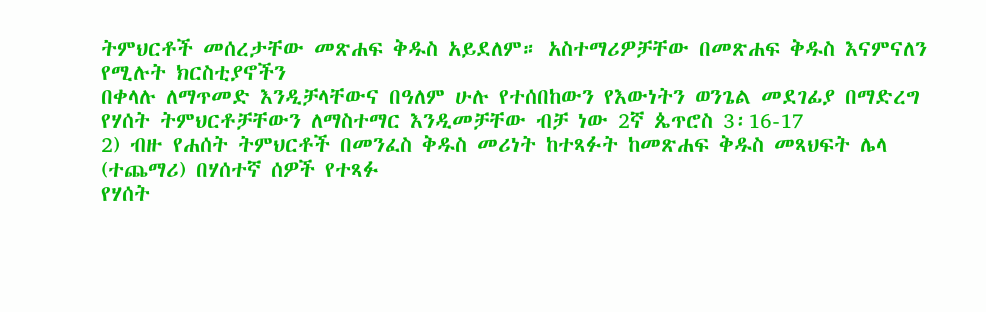ትምህርቶች መሰረታቸው መጽሐፍ ቅዱስ አይደለም። አስተማሪዎቻቸው በመጽሐፍ ቅዱስ እናምናለን የሚሉት ክርስቲያኖችን
በቀላሉ ለማጥመድ እንዲቻላቸውና በዓለም ሁሉ የተሰበከውን የእውነትን ወንጌል መደገፊያ በማድረግ የሃሰት ትምህርቶቻቸውን ለማስተማር እንዲመቻቸው ብቻ ነው 2ኛ ጴጥሮስ 3፡16-17
2) ብዙ የሐሰት ትምህርቶች በመንፈስ ቅዱስ መሪነት ከተጻፉት ከመጽሐፍ ቅዱስ መጻህፍት ሌላ (ተጨማሪ) በሃሰተኛ ሰዎች የተጻፉ
የሃሰት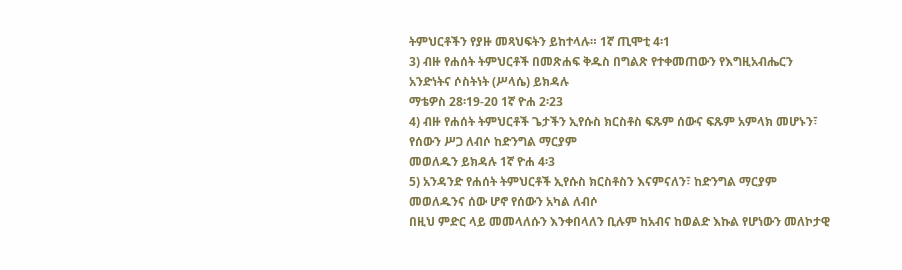ትምህርቶችን የያዙ መጻህፍትን ይከተላሉ። 1ኛ ጢሞቲ 4፡1
3) ብዙ የሐሰት ትምህርቶች በመጽሐፍ ቅዱስ በግልጽ የተቀመጠውን የእግዚአብሔርን አንድነትና ሶስትነት (ሥላሴ) ይክዳሉ
ማቴዎስ 28፡19-20 1ኛ ዮሐ 2፡23
4) ብዙ የሐሰት ትምህርቶች ጌታችን ኢየሱስ ክርስቶስ ፍጹም ሰውና ፍጹም አምላክ መሆኑን፣ የሰውን ሥጋ ለብሶ ከድንግል ማርያም
መወለዱን ይክዳሉ 1ኛ ዮሐ 4፡3
5) አንዳንድ የሐሰት ትምህርቶች ኢየሱስ ክርስቶስን እናምናለን፣ ከድንግል ማርያም መወለዱንና ሰው ሆኖ የሰውን አካል ለብሶ
በዚህ ምድር ላይ መመላለሱን እንቀበላለን ቢሉም ከአብና ከወልድ እኩል የሆነውን መለኮታዊ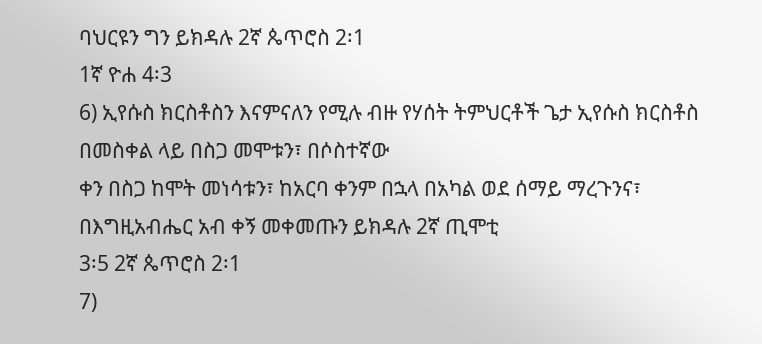ባህርዩን ግን ይክዳሉ 2ኛ ጴጥሮስ 2፡1
1ኛ ዮሐ 4፡3
6) ኢየሱስ ክርስቶስን እናምናለን የሚሉ ብዙ የሃሰት ትምህርቶች ጌታ ኢየሱስ ክርስቶስ በመስቀል ላይ በስጋ መሞቱን፣ በሶስተኛው
ቀን በስጋ ከሞት መነሳቱን፣ ከአርባ ቀንም በኋላ በአካል ወደ ሰማይ ማረጉንና፣ በእግዚአብሔር አብ ቀኝ መቀመጡን ይክዳሉ 2ኛ ጢሞቲ
3፡5 2ኛ ጴጥሮስ 2፡1
7)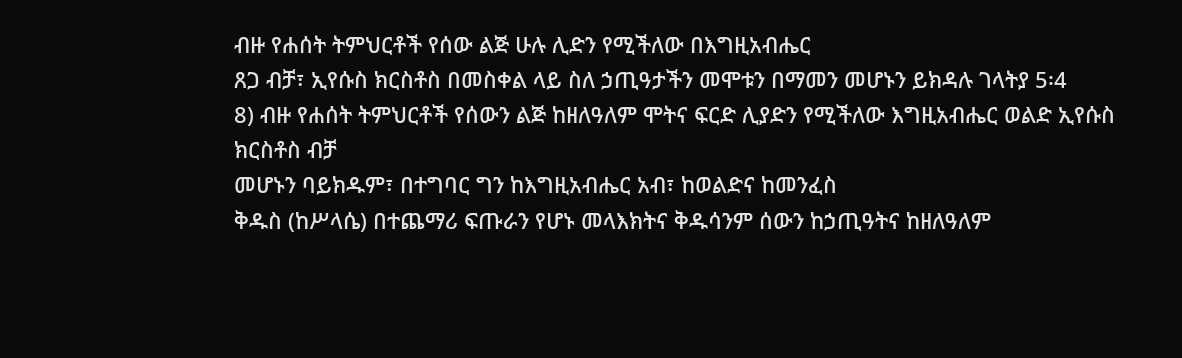ብዙ የሐሰት ትምህርቶች የሰው ልጅ ሁሉ ሊድን የሚችለው በእግዚአብሔር
ጸጋ ብቻ፣ ኢየሱስ ክርስቶስ በመስቀል ላይ ስለ ኃጢዓታችን መሞቱን በማመን መሆኑን ይክዳሉ ገላትያ 5፡4
8) ብዙ የሐሰት ትምህርቶች የሰውን ልጅ ከዘለዓለም ሞትና ፍርድ ሊያድን የሚችለው እግዚአብሔር ወልድ ኢየሱስ ክርስቶስ ብቻ
መሆኑን ባይክዱም፣ በተግባር ግን ከእግዚአብሔር አብ፣ ከወልድና ከመንፈስ
ቅዱስ (ከሥላሴ) በተጨማሪ ፍጡራን የሆኑ መላእክትና ቅዱሳንም ሰውን ከኃጢዓትና ከዘለዓለም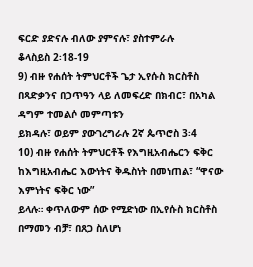ፍርድ ያድናሉ ብለው ያምናሉ፣ ያስተምራሉ
ቆላስይስ 2፡18-19
9) ብዙ የሐሰት ትምህርቶች ጌታ ኢየሱስ ክርስቶስ በጻድቃንና በኃጥዓን ላይ ለመፍረድ በክብር፣ በአካል ዳግም ተመልሶ መምጣቱን
ይክዳሉ፣ ወይም ያውገረግራሉ 2ኛ ጴጥሮስ 3፡4
10) ብዙ የሐሰት ትምህርቶች የእግዚአብሔርን ፍቅር ከእግዚአብሔር እውነትና ቅዱስነት በመነጠል፣ “ዋናው እምነትና ፍቅር ነው”
ይላሉ። ቀጥለውም ሰው የሚድነው በኢየሱስ ክርስቶስ በማመን ብቻ፣ በጸጋ ስለሆነ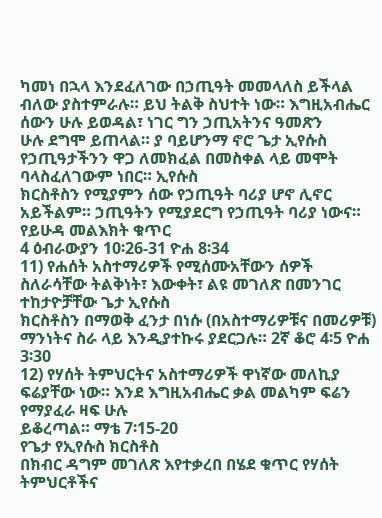ካመነ በኋላ እንደፈለገው በኃጢዓት መመላለስ ይችላል
ብለው ያስተምራሉ። ይህ ትልቅ ስህተት ነው። እግዚአብሔር ሰውን ሁሉ ይወዳል፣ ነገር ግን ኃጢአትንና ዓመጽን
ሁሉ ደግሞ ይጠላል። ያ ባይሆንማ ኖሮ ጌታ ኢየሱስ የኃጢዓታችንን ዋጋ ለመክፈል በመስቀል ላይ መሞት ባላስፈለገውም ነበር። ኢየሱስ
ክርስቶስን የሚያምን ሰው የኃጢዓት ባሪያ ሆኖ ሊኖር አይችልም። ኃጢዓትን የሚያደርግ የኃጢዓት ባሪያ ነውና። የይሁዳ መልእክት ቁጥር
4 ዕብራውያን 10፡26-31 ዮሐ 8፡34
11) የሐሰት አስተማሪዎች የሚሰሙአቸውን ሰዎች ስለራሳቸው ትልቅነት፣ እውቀት፣ ልዩ መገለጽ በመንገር ተከታዮቻቸው ጌታ ኢየሱስ
ክርስቶስን በማወቅ ፈንታ በነሱ (በአስተማሪዎቹና በመሪዎቹ) ማንነትና ስራ ላይ እንዲያተኩሩ ያደርጋሉ። 2ኛ ቆሮ 4፡5 ዮሐ 3፡30
12) የሃሰት ትምህርትና አስተማሪዎች ዋነኛው መለኪያ ፍሬያቸው ነው። እንደ እግዚአብሔር ቃል መልካም ፍሬን የማያፈራ ዛፍ ሁሉ
ይቆረጣል። ማቴ 7፡15-20
የጌታ የኢየሱስ ክርስቶስ
በክብር ዳግም መገለጽ እየተቃረበ በሄደ ቁጥር የሃሰት ትምህርቶችና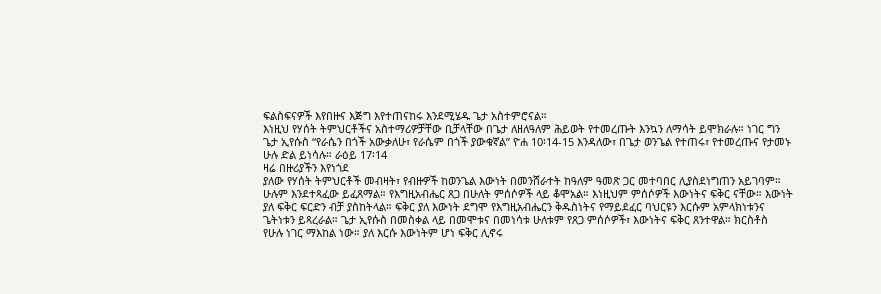ፍልስፍናዎች እየበዙና እጅግ እየተጠናከሩ እንደሚሄዱ ጌታ አስተምሮናል።
እነዚህ የሃሰት ትምህርቶችና አስተማሪዎቻቸው ቢቻላቸው በጌታ ለዘለዓለም ሕይወት የተመረጡት እንኳን ለማሳት ይሞክራሉ። ነገር ግን
ጌታ ኢየሱስ “የራሴን በጎች አውቃለሁ፣ የራሴም በጎች ያውቁኛል” ዮሐ 10፡14-15 እንዳለው፣ በጌታ ወንጌል የተጠሩ፣ የተመረጡና የታመኑ ሁሉ ድል ይነሳሉ። ራዕይ 17፡14
ዛሬ በዙሪያችን እየነጎደ
ያለው የሃሰት ትምህርቶች መብዛት፣ የብዙዎች ከወንጌል እውነት በመንሸራተት ከዓለም ዓመጽ ጋር መተባበር ሊያስደነግጠን አይገባም።
ሁሉም እንደተጻፈው ይፈጸማል። የእግዚአብሔር ጸጋ በሁለት ምሰሶዎች ላይ ቆሞአል። እነዚህም ምሰሶዎች እውነትና ፍቅር ናቸው። እውነት
ያለ ፍቅር ፍርድን ብቻ ያስከትላል። ፍቅር ያለ እውነት ደግሞ የእግዚአብሔርን ቅዱስነትና የማይደፈር ባህርዩን እርሱም አምላክነቱንና
ጌትነቱን ይጻረራል። ጌታ ኢየሱስ በመስቀል ላይ በመሞቱና በመነሳቱ ሁለቱም የጸጋ ምሰሶዎች፣ እውነትና ፍቅር ጸንተዋል። ክርስቶስ
የሁሉ ነገር ማእከል ነው። ያለ እርሱ እውነትም ሆነ ፍቅር ሊኖሩ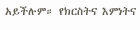አይችሉም። የክርስትና እምነትና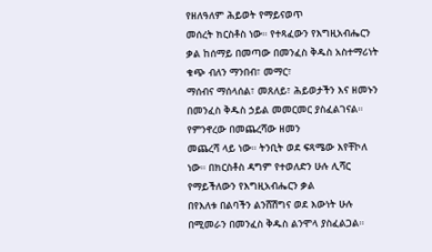የዘለዓለም ሕይወት የማይናወጥ
መሰረት ክርስቶስ ነው። የተጻፈውን የእግዚአብሔርን ቃል ከሰማይ በመጣው በመንፈስ ቅዱስ አስተማሪነት ቁጭ ብለን ማንበብ፣ መማር፣
ማሰብና ማሰላሰል፣ መጸለይ፣ ሕይወታችን እና ዘመኑን በመንፈስ ቅዱስ ኃይል መመርመር ያስፈልገናል። የምንኖረው በመጨረሻው ዘመን
መጨረሻ ላይ ነው። ትንቢት ወደ ፍጻሜው እየቸኮለ ነው። በክርስቶስ ዳግም የተወለድን ሁሉ ሊሻር የማይችለውን የእግዚአብሔርን ቃል
በየእለቱ በልባችን ልንሸሽግና ወደ እውነት ሁሉ በሚመራን በመንፈስ ቅዱስ ልንሞላ ያስፈልጋል።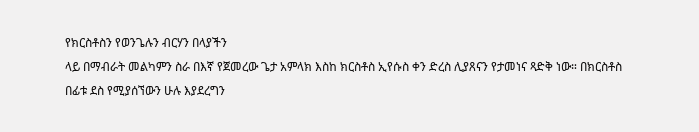የክርስቶስን የወንጌሉን ብርሃን በላያችን
ላይ በማብራት መልካምን ስራ በእኛ የጀመረው ጌታ አምላክ እስከ ክርስቶስ ኢየሱስ ቀን ድረስ ሊያጸናን የታመነና ጻድቅ ነው። በክርስቶስ
በፊቱ ደስ የሚያሰኘውን ሁሉ እያደረግን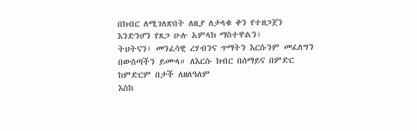በክብር ለሚገለጽበት ለዚያ ለታላቁ ቀን የተዘጋጀን እንድንሆን የጸጋ ሁሉ አምላክ ማስተዋልን፣
ትህትናን፣ መንፈሳዊ ረሃብንና ጥማትን እርሱንም መፈለግን በውስጣችን ይሙላ። ለእርሱ ክብር በሰማይና በምድር ከምድርም በታች ለዘለዓለም
እስከ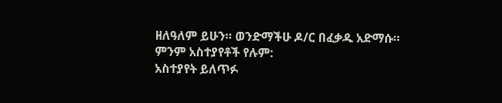ዘለዓለም ይሁን። ወንድማችሁ ዶ/ር በፈቃዱ አድማሱ።
ምንም አስተያየቶች የሉም:
አስተያየት ይለጥፉ